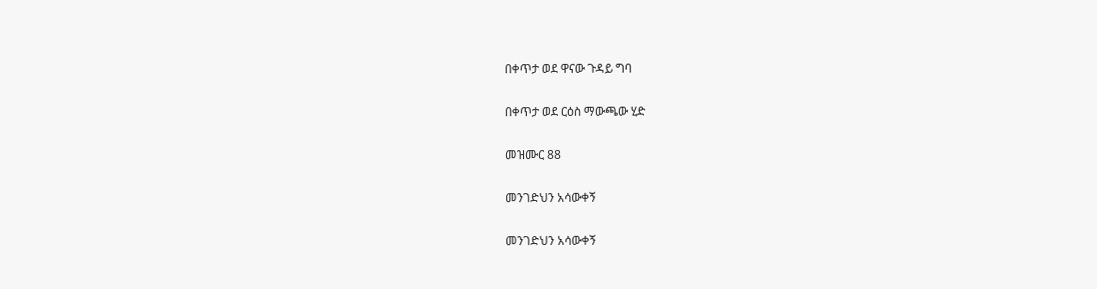በቀጥታ ወደ ዋናው ጉዳይ ግባ

በቀጥታ ወደ ርዕስ ማውጫው ሂድ

መዝሙር 88

መንገድህን አሳውቀኝ

መንገድህን አሳውቀኝ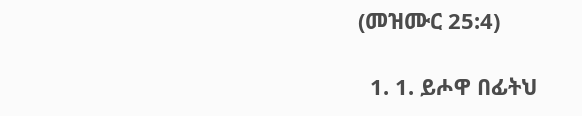(መዝሙር 25:4)

  1. 1. ይሖዋ በፊትህ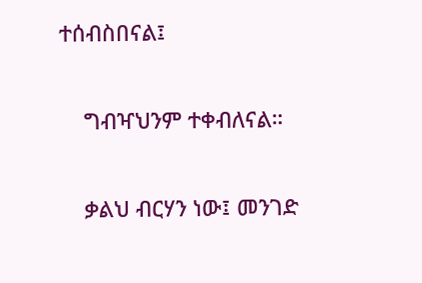ተሰብስበናል፤

    ግብዣህንም ተቀብለናል።

    ቃልህ ብርሃን ነው፤ መንገድ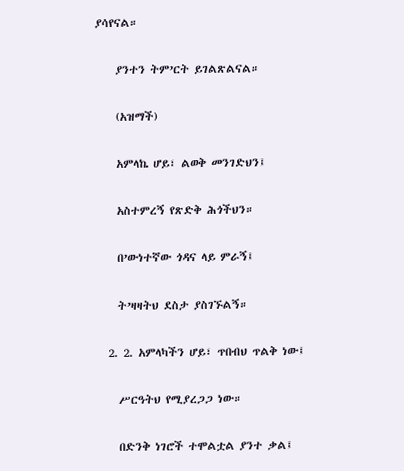ያሳየናል።

    ያንተን ትም’ርት ይገልጽልናል።

    (አዝማች)

    አምላኬ ሆይ፣ ልወቅ መንገድህን፤

    አስተምረኝ የጽድቅ ሕጎችህን።

    በ’ውነተኛው ጎዳና ላይ ምራኝ፤

    ት’ዛዛትህ ደስታ ያስገኙልኝ።

  2. 2. አምላካችን ሆይ፣ ጥበብህ ጥልቅ ነው፤

    ሥርዓትህ የሚያረጋጋ ነው።

    በድንቅ ነገሮች ተሞልቷል ያንተ ቃል፤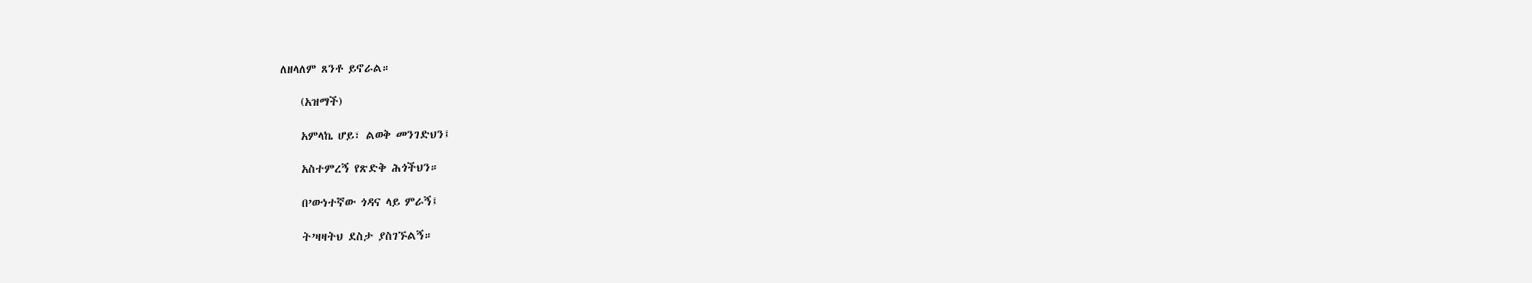ለዘላለም ጸንቶ ይኖራል።

    (አዝማች)

    አምላኬ ሆይ፣ ልወቅ መንገድህን፤

    አስተምረኝ የጽድቅ ሕጎችህን።

    በ’ውነተኛው ጎዳና ላይ ምራኝ፤

    ት’ዛዛትህ ደስታ ያስገኙልኝ።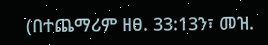(በተጨማሪም ዘፀ. 33:13ን፣ መዝ.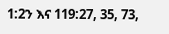1:2ን እና 119:27, 35, 73,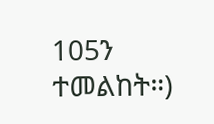105ን ተመልከት።)